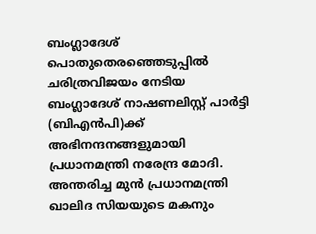ബംഗ്ലാദേശ് പൊതുതെരഞ്ഞെടുപ്പിൽ ചരിത്രവിജയം നേടിയ ബംഗ്ലാദേശ് നാഷണലിസ്റ്റ് പാർട്ടി (ബിഎൻപി)ക്ക് അഭിനന്ദനങ്ങളുമായി പ്രധാനമന്ത്രി നരേന്ദ്ര മോദി. അന്തരിച്ച മുന്‍ പ്രധാനമന്ത്രി ഖാലിദ സിയയുടെ മകനും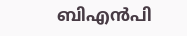ബിഎന്‍പി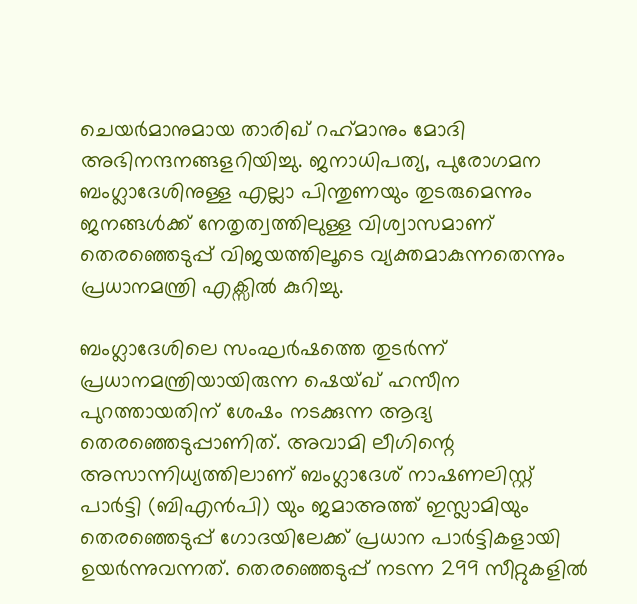ചെയര്‍മാനുമായ താരിഖ് റഹ്‌മാനും മോദി അഭിനന്ദനങ്ങളറിയിച്ചു. ജനാധിപത്യ, പുരോഗമന ബംഗ്ലാദേശിനുള്ള എല്ലാ പിന്തുണയും തുടരുമെന്നും ജനങ്ങൾക്ക് നേതൃത്വത്തിലുള്ള വിശ്വാസമാണ് തെരഞ്ഞെടുപ്പ് വിജയത്തിലൂടെ വ്യക്തമാകുന്നതെന്നും പ്രധാനമന്ത്രി എക്സിൽ കുറിച്ചു.

ബംഗ്ലാദേശിലെ സംഘര്‍ഷത്തെ തുടര്‍ന്ന് പ്രധാനമന്ത്രിയായിരുന്ന ഷെയ്ഖ് ഹസീന പുറത്തായതിന് ശേഷം നടക്കുന്ന ആദ്യ തെരഞ്ഞെടുപ്പാണിത്. അവാമി ലീഗിന്റെ അസാന്നിധ്യത്തിലാണ് ബംഗ്ലാദേശ് നാഷണലിസ്റ്റ് പാര്‍ട്ടി (ബിഎന്‍പി) യും ജമാഅത്ത് ഇസ്ലാമിയും തെരഞ്ഞെടുപ്പ് ഗോദയിലേക്ക് പ്രധാന പാര്‍ട്ടികളായി ഉയര്‍ന്നുവന്നത്. തെരഞ്ഞെടുപ്പ് നടന്ന 299 സീറ്റുകളിൽ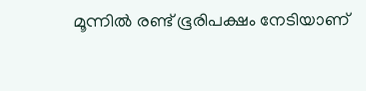മൂന്നിൽ രണ്ട് ഭൂരിപക്ഷം നേടിയാണ്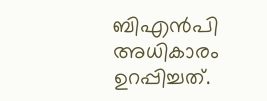ബിഎൻപി അധികാരം ഉറപ്പിച്ചത്.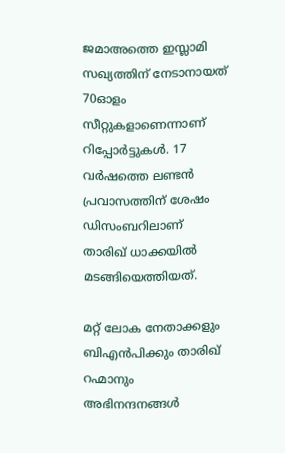ജമാഅത്തെ ഇസ്ലാമി സഖ്യത്തിന് നേടാനായത് 70ഓളം സീറ്റുകളാണെന്നാണ് റിപ്പോര്‍ട്ടുകള്‍. 17 വർഷത്തെ ലണ്ടൻ പ്രവാസത്തിന് ശേഷം ഡിസംബറിലാണ് താരിഖ് ധാക്കയിൽ മടങ്ങിയെത്തിയത്.

മറ്റ് ലോക നേതാക്കളും ബിഎൻപിക്കും താരിഖ് റഹ്മാനും അഭിനന്ദനങ്ങൾ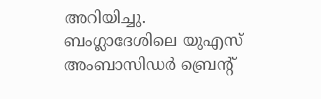അറിയിച്ചു. ബംഗ്ലാദേശിലെ യുഎസ് അംബാസിഡർ ബ്രെന്റ്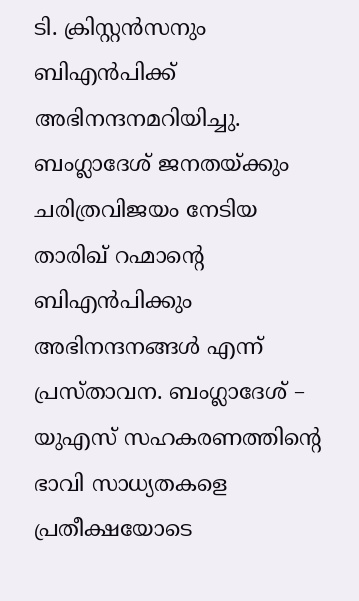ടി. ക്രിസ്റ്റൻസനും ബിഎന്‍പിക്ക് അഭിനന്ദനമറിയിച്ചു. ബംഗ്ലാദേശ് ജനതയ്ക്കും ചരിത്രവിജയം നേടിയ താരിഖ് റഹ്മാന്‍റെ ബിഎന്‍പിക്കും അഭിനന്ദനങ്ങള്‍ എന്ന് പ്രസ്താവന. ബംഗ്ലാദേശ് – യുഎസ് സഹകരണത്തിന്‍റെ ഭാവി സാധ്യതകളെ പ്രതീക്ഷയോടെ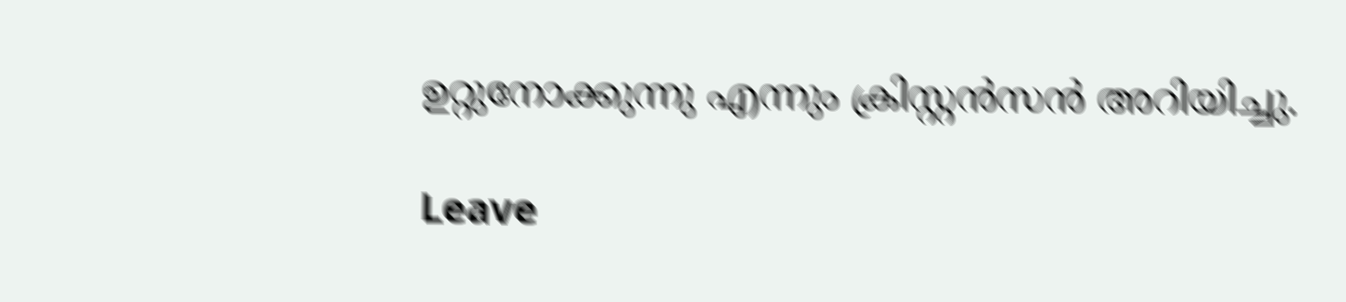ഉറ്റുനോക്കുന്നു എന്നും ക്രിസ്റ്റൻസൻ അറിയിച്ചു.

Leave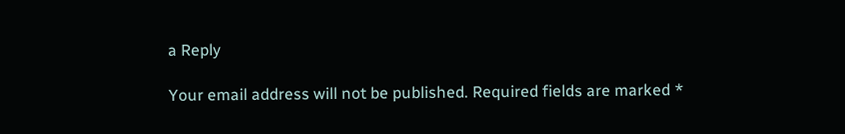a Reply

Your email address will not be published. Required fields are marked *